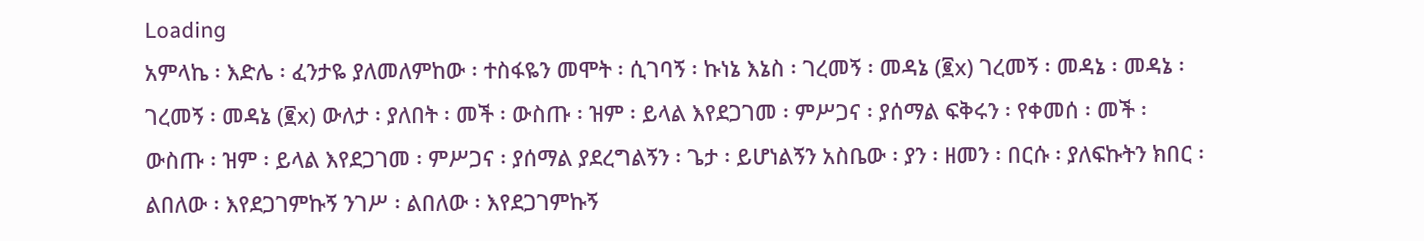Loading
አምላኬ ፡ እድሌ ፡ ፈንታዬ ያለመለምከው ፡ ተስፋዬን መሞት ፡ ሲገባኝ ፡ ኩነኔ እኔስ ፡ ገረመኝ ፡ መዳኔ (፪x) ገረመኝ ፡ መዳኔ ፡ መዳኔ ፡ ገረመኝ ፡ መዳኔ (፪x) ውለታ ፡ ያለበት ፡ መች ፡ ውስጡ ፡ ዝም ፡ ይላል እየደጋገመ ፡ ምሥጋና ፡ ያሰማል ፍቅሩን ፡ የቀመሰ ፡ መች ፡ ውስጡ ፡ ዝም ፡ ይላል እየደጋገመ ፡ ምሥጋና ፡ ያሰማል ያደረግልኝን ፡ ጌታ ፡ ይሆነልኝን አስቤው ፡ ያን ፡ ዘመን ፡ በርሱ ፡ ያለፍኩትን ክበር ፡ ልበለው ፡ እየደጋገምኩኝ ንገሥ ፡ ልበለው ፡ እየደጋገምኩኝ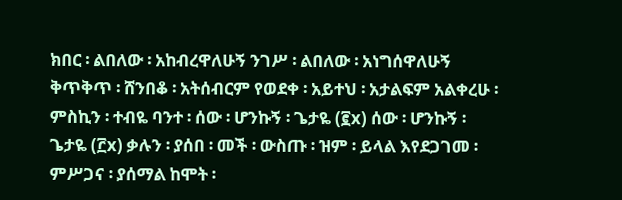ክበር ፡ ልበለው ፡ አከብረዋለሁኝ ንገሥ ፡ ልበለው ፡ አነግሰዋለሁኝ ቅጥቅጥ ፡ ሸንበቆ ፡ አትሰብርም የወደቀ ፡ አይተህ ፡ አታልፍም አልቀረሁ ፡ ምስኪን ፡ ተብዬ ባንተ ፡ ሰው ፡ ሆንኩኝ ፡ ጌታዬ (፪x) ሰው ፡ ሆንኩኝ ፡ ጌታዬ (፫x) ቃሉን ፡ ያሰበ ፡ መች ፡ ውስጡ ፡ ዝም ፡ ይላል እየደጋገመ ፡ ምሥጋና ፡ ያሰማል ከሞት ፡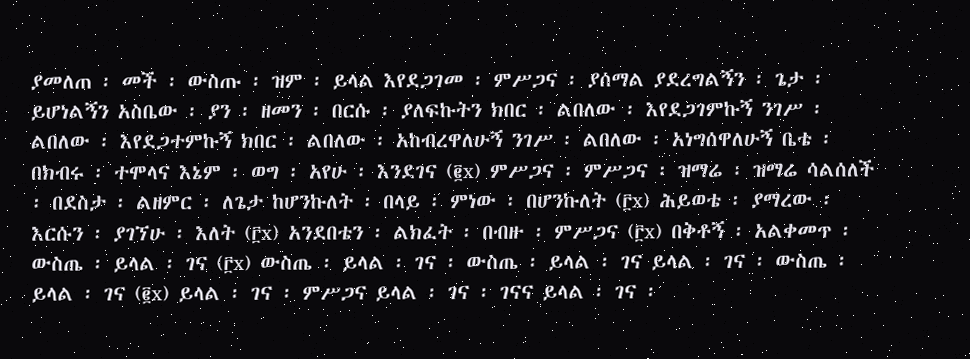ያመለጠ ፡ መች ፡ ውስጡ ፡ ዝም ፡ ይላል እየደጋገመ ፡ ምሥጋና ፡ ያሰማል ያደረግልኝን ፡ ጌታ ፡ ይሆነልኝን አስቤው ፡ ያን ፡ ዘመን ፡ በርሱ ፡ ያለፍኩትን ክበር ፡ ልበለው ፡ እየደጋገምኩኝ ንገሥ ፡ ልበለው ፡ እየደጋተምኩኝ ክበር ፡ ልበለው ፡ አከብረዋለሁኝ ንገሥ ፡ ልበለው ፡ አነግሰዋለሁኝ ቤቴ ፡ በክብሩ ፡ ተሞላና እኔም ፡ ወግ ፡ አየሁ ፡ እንደገና (፪x) ምሥጋና ፡ ምሥጋና ፡ ዝማሬ ፡ ዝማሬ ሳልሰለች ፡ በደስታ ፡ ልዘምር ፡ ለጌታ ከሆንኩለት ፡ በላይ ፡ ምነው ፡ በሆንኩለት (፫x) ሕይወቴ ፡ ያማረው ፡ እርሱን ፡ ያገኘሁ ፡ እለት (፫x) አንደበቴን ፡ ልክፈት ፡ በብዙ ፡ ምሥጋና (፫x) በቅቶኝ ፡ አልቀመጥ ፡ ውስጤ ፡ ይላል ፡ ገና (፫x) ውስጤ ፡ ይላል ፡ ገና ፡ ውስጤ ፡ ይላል ፡ ገና ይላል ፡ ገና ፡ ውስጤ ፡ ይላል ፡ ገና (፪x) ይላል ፡ ገና ፡ ምሥጋና ይላል ፡ ገና ፡ ገናና ይላል ፡ ገና ፡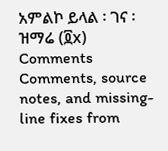አምልኮ ይላል ፡ ገና ፡ ዝማሬ (፬x)
Comments
Comments, source notes, and missing-line fixes from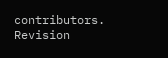contributors.
Revision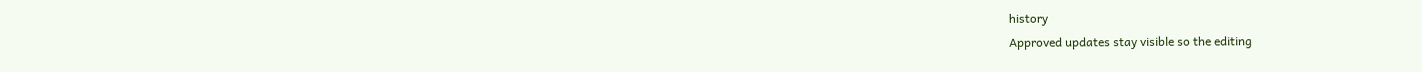history
Approved updates stay visible so the editing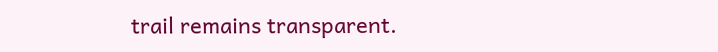trail remains transparent.